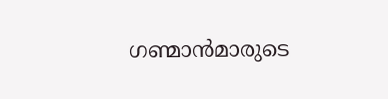ഗണ്മാൻമാരുടെ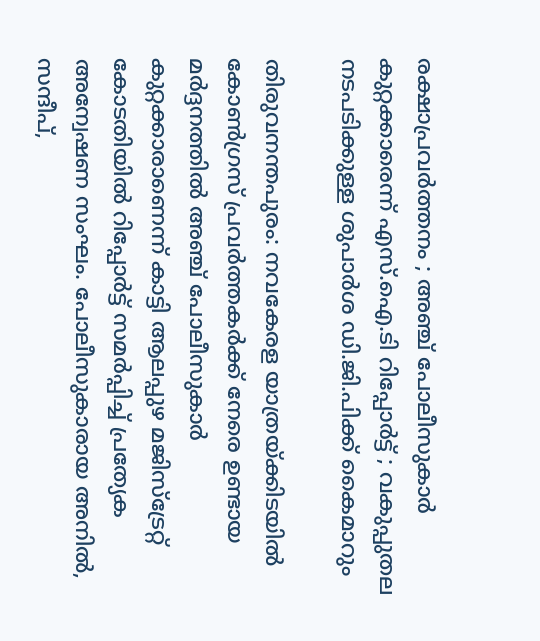രക്ഷാപ്രവർത്തനം ; അഞ്ച് പോലീസുകാർ കുറ്റക്കാരെന്ന് എസ്.ഐ.ടി റിപ്പോർട്ട്‌ ; വകുപ്പുതല നടപടിക്കുള്ള ശുപാർശ ഡി.ജി.പിക്ക് കൈമാറും

തിരുവനന്തപുരം: നവകേരള യാത്രയ്ക്കിടയിൽ കോൺഗ്രസ്‌ പ്രവർത്തകർക്ക് നേരെ ഉണ്ടായ മർദ്ദനത്തിൽ അഞ്ച് പോലീസുകാർ കുറ്റക്കാരാണെന്ന് കാട്ടി ആലപ്പുഴ മജിസ്‌ട്രേറ്റ് കോടതിയിൽ റിപ്പോർട്ട് സമർപ്പിച്ച് പ്രത്യേക അന്വേഷണ സംഘം. പോലീസുകാരായ അനിൽ, സന്ദീപ്,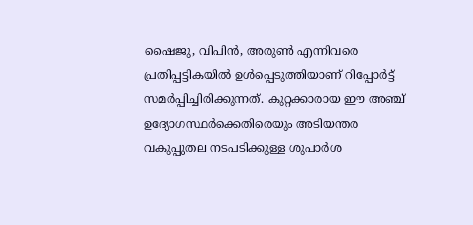ഷൈജു, വിപിൻ, അരുൺ എന്നിവരെ പ്രതിപ്പട്ടികയിൽ ഉൾപ്പെടുത്തിയാണ് റിപ്പോർട്ട് സമർപ്പിച്ചിരിക്കുന്നത്. കുറ്റക്കാരായ ഈ അഞ്ച് ഉദ്യോഗസ്ഥർക്കെതിരെയും അടിയന്തര വകുപ്പുതല നടപടിക്കുള്ള ശുപാർശ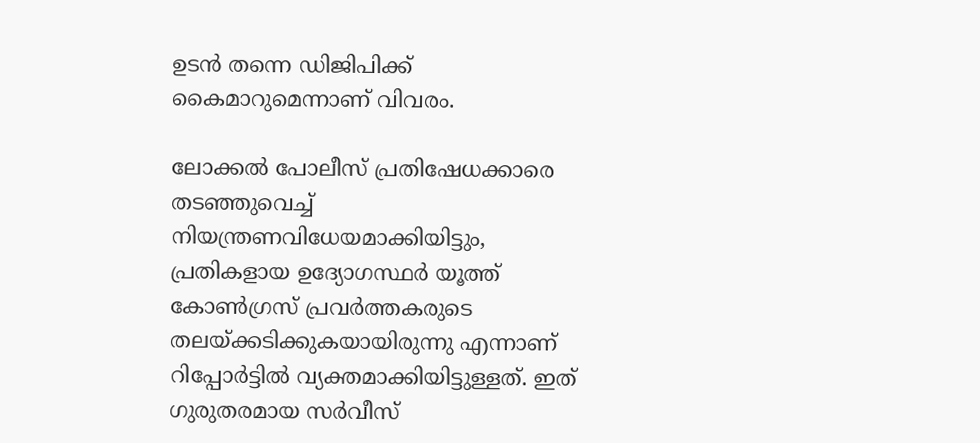ഉടൻ തന്നെ ഡിജിപിക്ക്  കൈമാറുമെന്നാണ് വിവരം.

ലോക്കൽ പോലീസ് പ്രതിഷേധക്കാരെ തടഞ്ഞുവെച്ച് നിയന്ത്രണവിധേയമാക്കിയിട്ടും, പ്രതികളായ ഉദ്യോഗസ്ഥർ യൂത്ത് കോൺഗ്രസ് പ്രവർത്തകരുടെ തലയ്ക്കടിക്കുകയായിരുന്നു എന്നാണ് റിപ്പോർട്ടിൽ വ്യക്തമാക്കിയിട്ടുള്ളത്. ഇത് ഗുരുതരമായ സർവീസ്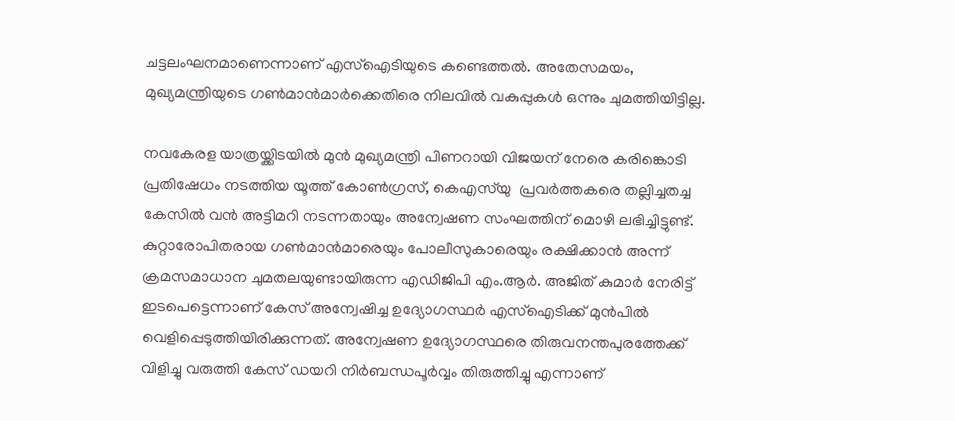ചട്ടലംഘനമാണെന്നാണ് എസ്‌ഐടിയുടെ കണ്ടെത്തൽ. അതേസമയം, മുഖ്യമന്ത്രിയുടെ ഗൺമാൻമാർക്കെതിരെ നിലവിൽ വകുപ്പുകൾ ഒന്നും ചുമത്തിയിട്ടില്ല.

നവകേരള യാത്രയ്ക്കിടയിൽ മുൻ മുഖ്യമന്ത്രി പിണറായി വിജയന് നേരെ കരിങ്കൊടി പ്രതിഷേധം നടത്തിയ യൂത്ത് കോൺഗ്രസ്, കെഎസ്‌യു  പ്രവർത്തകരെ തല്ലിച്ചതച്ച കേസിൽ വൻ അട്ടിമറി നടന്നതായും അന്വേഷണ സംഘത്തിന് മൊഴി ലഭിച്ചിട്ടുണ്ട്. കുറ്റാരോപിതരായ ഗൺമാൻമാരെയും പോലീസുകാരെയും രക്ഷിക്കാൻ അന്ന് ക്രമസമാധാന ചുമതലയുണ്ടായിരുന്ന എഡിജിപി എം.ആർ. അജിത് കുമാർ നേരിട്ട് ഇടപെട്ടെന്നാണ് കേസ് അന്വേഷിച്ച ഉദ്യോഗസ്ഥർ എസ്‌ഐടിക്ക് മുൻപിൽ വെളിപ്പെടുത്തിയിരിക്കുന്നത്. അന്വേഷണ ഉദ്യോഗസ്ഥരെ തിരുവനന്തപുരത്തേക്ക് വിളിച്ചു വരുത്തി കേസ് ഡയറി നിർബന്ധപൂർവ്വം തിരുത്തിച്ചു എന്നാണ്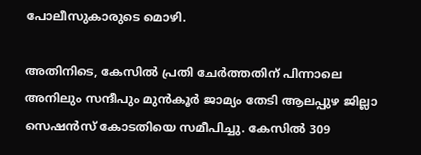പോലീസുകാരുടെ മൊഴി.

അതിനിടെ, കേസിൽ പ്രതി ചേര്‍ത്തതിന് പിന്നാലെ അനിലും സന്ദീപും മുന്‍കൂര്‍ ജാമ്യം തേടി ആലപ്പുഴ ജില്ലാ സെഷന്‍സ് കോടതിയെ സമീപിച്ചു. കേസില്‍ 309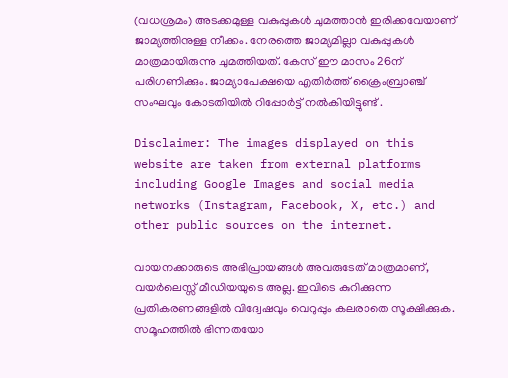(വധശ്രമം) അടക്കമുള്ള വകുപ്പുകള്‍ ചുമത്താന്‍ ഇരിക്കവേയാണ് ജാമ്യത്തിനുള്ള നീക്കം. നേരത്തെ ജാമ്യമില്ലാ വകുപ്പുകള്‍ മാത്രമായിരുന്നു ചുമത്തിയത്. കേസ് ഈ മാസം 26ന് പരിഗണിക്കും. ജാമ്യാപേക്ഷയെ എതിര്‍ത്ത് ക്രൈംബ്രാഞ്ച് സംഘവും കോടതിയിൽ റിപ്പോര്‍ട്ട് നല്‍കിയിട്ടുണ്ട് .

Disclaimer: The images displayed on this website are taken from external platforms including Google Images and social media networks (Instagram, Facebook, X, etc.) and other public sources on the internet.

വായനക്കാരുടെ അഭിപ്രായങ്ങള്‍ അവരുടേത് മാത്രമാണ്, വയർലെസ്സ് മീഡിയയുടെ അല്ല. ഇവിടെ കുറിക്കുന്ന പ്രതികരണങ്ങളിൽ വിദ്വേഷവും വെറുപ്പും കലരാതെ സൂക്ഷിക്കുക. സമൂഹത്തിൽ ഭിന്നതയോ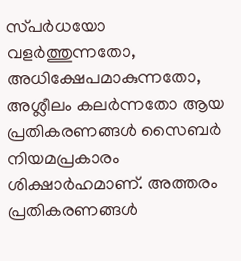സ്‌പർധയോ വളർത്തുന്നതോ, അധിക്ഷേപമാകുന്നതോ, അശ്ലീലം കലർന്നതോ ആയ പ്രതികരണങ്ങൾ സൈബർ നിയമപ്രകാരം ശിക്ഷാർഹമാണ്. അത്തരം പ്രതികരണങ്ങൾ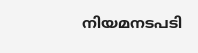നിയമനടപടി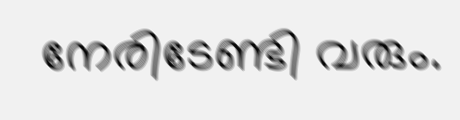നേരിടേണ്ടി വരും.